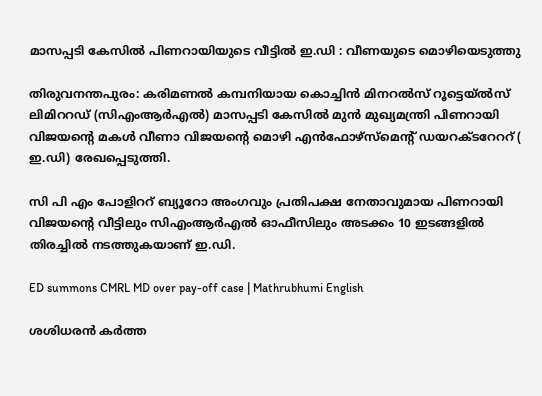മാസപ്പടി കേസിൽ പിണറായിയുടെ വീട്ടിൽ ഇ.ഡി : വീണയുടെ മൊഴിയെടുത്തു

തിരുവനന്തപുരം: കരിമണൽ കമ്പനിയായ കൊച്ചിൻ മിനറൽസ് റൂട്ടെയ്ൽസ് ലിമിററഡ് (സിഎംആർഎൽ) മാസപ്പടി കേസിൽ മുൻ മുഖ്യമന്ത്രി പിണറായി വിജയൻ്റെ മകൾ വീണാ വിജയൻ്റെ മൊഴി എൻഫോഴ്സ്മെൻ്റ് ഡയറക്ടറേററ് ( ഇ.ഡി) രേഖപ്പെടുത്തി.

സി പി എം പോളിററ് ബ്യൂറോ അംഗവും പ്രതിപക്ഷ നേതാവുമായ പിണറായി വിജയന്‍റെ വീട്ടിലും സിഎംആര്‍എല്‍ ഓഫീസിലും അടക്കം 10 ഇടങ്ങളിൽ തിരച്ചിൽ നടത്തുകയാണ് ഇ.ഡി.

ED summons CMRL MD over pay-off case | Mathrubhumi English

ശശിധരന്‍ കര്‍ത്ത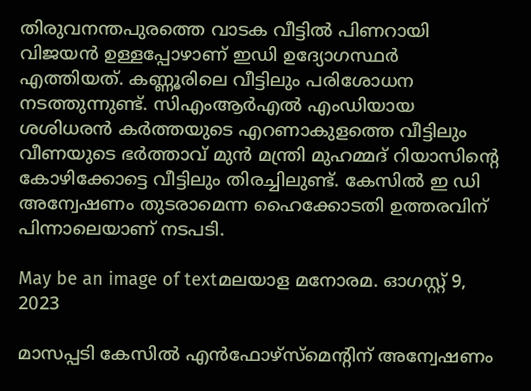തിരുവനന്തപുരത്തെ വാടക വീട്ടിൽ പിണറായി വിജയൻ ഉള്ളപ്പോഴാണ് ഇഡി ഉദ്യോഗസ്ഥർ എത്തിയത്. കണ്ണൂരിലെ വീട്ടിലും പരിശോധന നടത്തുന്നുണ്ട്. സിഎംആര്‍എല്‍ എംഡിയായ ശശിധരന്‍ കര്‍ത്തയുടെ എറണാകുളത്തെ വീട്ടിലും വീണയുടെ ഭർത്താവ് മുന്‍ മന്ത്രി മുഹമ്മദ് റിയാസിന്‍റെ കോഴിക്കോട്ടെ വീട്ടിലും തിരച്ചിലുണ്ട്. കേസില്‍ ഇ ഡി അന്വേഷണം തുടരാമെന്ന ഹൈക്കോടതി ഉത്തരവിന് പിന്നാലെയാണ് നടപടി.

May be an image of textമലയാള മനോരമ. ഓഗസ്റ്റ് 9, 2023

മാസപ്പടി കേസിൽ എൻഫോഴ്സ്മെന്‍റിന് അന്വേഷണം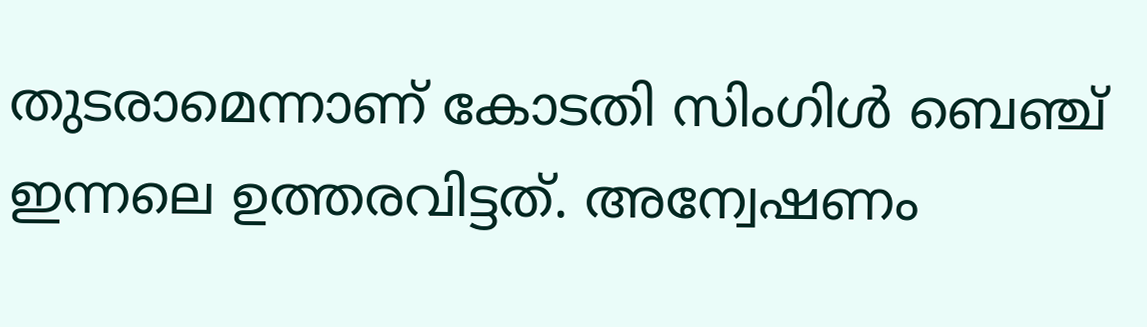തുടരാമെന്നാണ് കോടതി സിംഗിൾ ബെഞ്ച് ഇന്നലെ ഉത്തരവിട്ടത്. അന്വേഷണം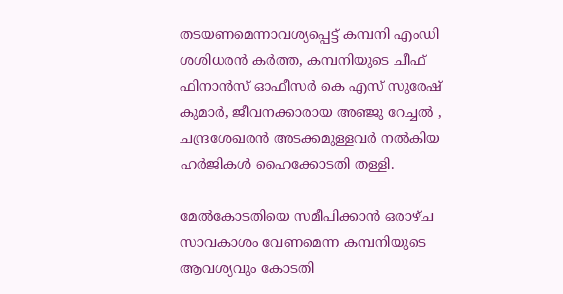തടയണമെന്നാവശ്യപ്പെട്ട് കമ്പനി എംഡി ശശിധരൻ കർത്ത, കമ്പനിയുടെ ചീഫ് ഫിനാൻസ് ഓഫീസർ കെ എസ് സുരേഷ് കുമാർ, ജീവനക്കാരായ അഞ്ജു റേച്ചൽ , ചന്ദ്രശേഖരൻ അടക്കമുള്ളവർ നൽകിയ ഹർജികൾ ഹൈക്കോടതി തള്ളി.

മേൽകോടതിയെ സമീപിക്കാൻ ഒരാഴ്ച സാവകാശം വേണമെന്ന കമ്പനിയുടെ ആവശ്യവും കോടതി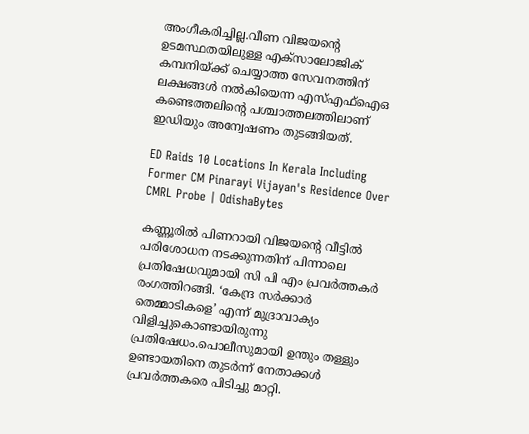അംഗീകരിച്ചില്ല.വീണ വിജയന്‍റെ ഉടമസ്ഥതയിലുള്ള എക്സാലോജിക് കമ്പനിയ്ക്ക് ചെയ്യാത്ത സേവനത്തിന് ലക്ഷങ്ങൾ നൽകിയെന്ന എസ്എഫ്ഐഒ കണ്ടെത്തലിന്‍റെ പശ്ചാത്തലത്തിലാണ് ഇഡിയും അന്വേഷണം തുടങ്ങിയത്.

ED Raids 10 Locations In Kerala Including Former CM Pinarayi Vijayan's Residence Over CMRL Probe | OdishaBytes

കണ്ണൂരിൽ പിണറായി വിജയൻ്റെ വീട്ടിൽ പരിശോധന നടക്കുന്നതിന് പിന്നാലെ പ്രതിഷേധവുമായി സി പി എം പ്രവർത്തകർ രംഗത്തിറങ്ങി. ‘കേന്ദ്ര സർക്കാർ തെമ്മാടികളെ’ എന്ന് മുദ്രാവാക്യം വിളിച്ചുകൊണ്ടായിരുന്നു പ്രതിഷേധം.പൊലീസുമായി ഉന്തും തള്ളും ഉണ്ടായതിനെ തുടർന്ന് നേതാക്കൾ പ്രവർത്തകരെ പിടിച്ചു മാറ്റി.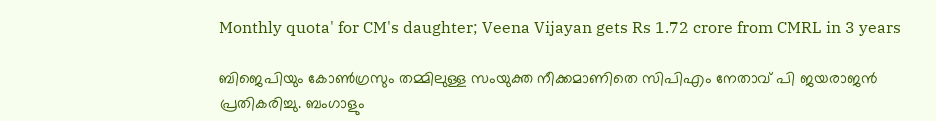Monthly quota' for CM's daughter; Veena Vijayan gets Rs 1.72 crore from CMRL in 3 years

ബിജെപിയും കോൺഗ്രസും തമ്മിലുള്ള സംയുക്ത നീക്കമാണിതെ സിപിഎം നേതാവ് പി ജയരാജൻ പ്രതികരിച്ചു. ബംഗാളും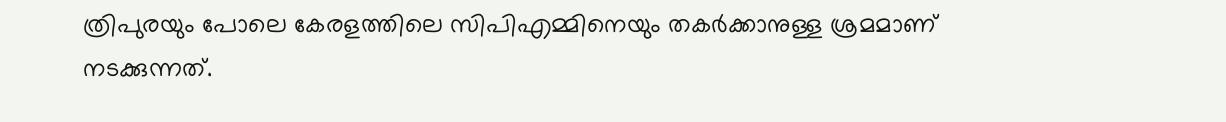ത്രിപുരയും പോലെ കേരളത്തിലെ സിപിഎമ്മിനെയും തകർക്കാനുള്ള ശ്രമമാണ് നടക്കുന്നത്.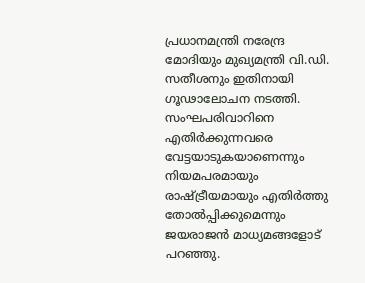പ്രധാനമന്ത്രി നരേന്ദ്ര മോദിയും മുഖ്യമന്ത്രി വി.ഡി. സതീശനും ഇതിനായി ഗൂഢാലോചന നടത്തി. സംഘപരിവാറിനെ എതിർക്കുന്നവരെ വേട്ടയാടുകയാണെന്നും നിയമപരമായും രാഷ്ട്രീയമായും എതിർത്തു തോൽപ്പിക്കുമെന്നും ജയരാജൻ മാധ്യമങ്ങളോട് പറഞ്ഞു.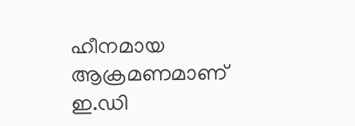ഹീനമായ ആക്രമണമാണ് ഇ.ഡി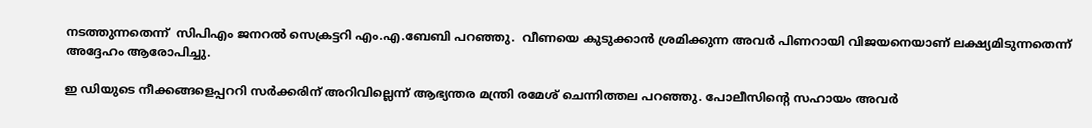നടത്തുന്നതെന്ന്  സിപിഎം ജനറല്‍ സെക്രട്ടറി എം.എ.ബേബി പറഞ്ഞു.  വീണയെ കുടുക്കാൻ ശ്രമിക്കുന്ന അവർ പിണറായി വിജയനെയാണ് ലക്ഷ്യമിടുന്നതെന്ന് അദ്ദേഹം ആരോപിച്ചു.

ഇ ഡിയുടെ നീക്കങ്ങളെപ്പററി സർക്കരിന് അറിവില്ലെന്ന് ആഭ്യന്തര മന്ത്രി രമേശ് ചെന്നിത്തല പറഞ്ഞു. പോലീസിൻ്റെ സഹായം അവർ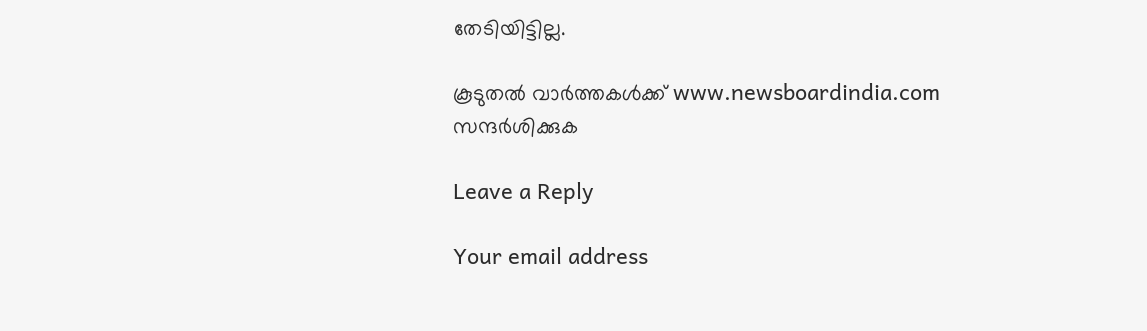തേടിയിട്ടില്ല.

കൂടുതൽ വാർത്തകൾക്ക് www.newsboardindia.com സന്ദർശിക്കുക

Leave a Reply

Your email address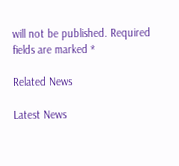will not be published. Required fields are marked *

Related News

Latest News